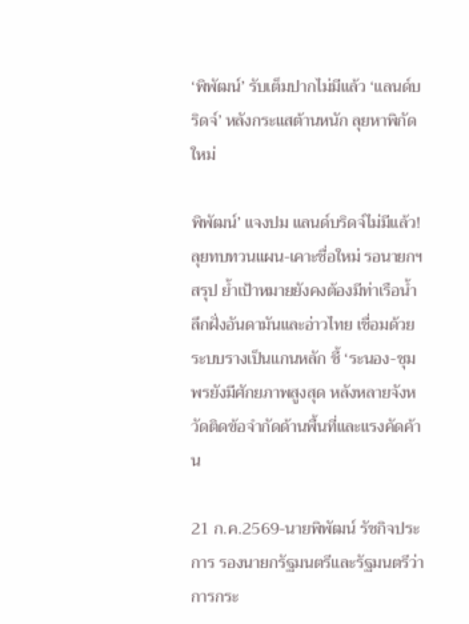‘พิพัฒน์’ รับเต็มปากไม่มีแล้ว ‘แลนด์บริดจ์’ หลังกระแสต้านหนัก ลุยหาพิกัดใหม่

พิพัฒน์’ แจงปม แลนด์บริดจ์ไม่มีแล้ว! ลุยทบทวนแผน-เคาะชื่อใหม่ รอนายกฯสรุป ย้ำเป้าหมายยังคงต้องมีท่าเรือน้ำลึกฝั่งอันดามันและอ่าวไทย เชื่อมด้วยระบบรางเป็นแกนหลัก ชี้ ‘ระนอง-ชุมพรยังมีศักยภาพสูงสุด หลังหลายจังหวัดติดข้อจำกัดด้านพื้นที่และแรงคัดค้าน

21 ก.ค.2569-นายพิพัฒน์ รัชกิจประการ รองนายกรัฐมนตรีและรัฐมนตรีว่าการกระ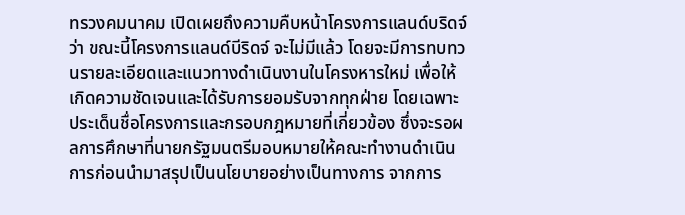ทรวงคมนาคม เปิดเผยถึงความคืบหน้าโครงการแลนด์บริดจ์ ว่า ขณะนี้โครงการแลนด์บีริดจ์ จะไม่มีแล้ว โดยจะมีการทบทวนรายละเอียดและแนวทางดำเนินงานในโครงหารใหม่ เพื่อให้เกิดความชัดเจนและได้รับการยอมรับจากทุกฝ่าย โดยเฉพาะประเด็นชื่อโครงการและกรอบกฎหมายที่เกี่ยวข้อง ซึ่งจะรอผลการศึกษาที่นายกรัฐมนตรีมอบหมายให้คณะทำงานดำเนินการก่อนนำมาสรุปเป็นนโยบายอย่างเป็นทางการ จากการ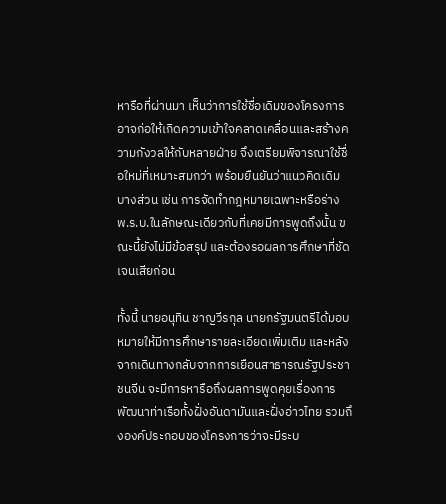หารือที่ผ่านมา เห็นว่าการใช้ชื่อเดิมของโครงการอาจก่อให้เกิดความเข้าใจคลาดเคลื่อนและสร้างความกังวลให้กับหลายฝ่าย จึงเตรียมพิจารณาใช้ชื่อใหม่ที่เหมาะสมกว่า พร้อมยืนยันว่าแนวคิดเดิมบางส่วน เช่น การจัดทำกฎหมายเฉพาะหรือร่าง พ.ร.บ.ในลักษณะเดียวกับที่เคยมีการพูดถึงนั้น ขณะนี้ยังไม่มีข้อสรุป และต้องรอผลการศึกษาที่ชัดเจนเสียก่อน

ทั้งนี้ นายอนุทิน ชาญวีรกุล นายกรัฐมนตรีได้มอบหมายให้มีการศึกษารายละเอียดเพิ่มเติม และหลังจากเดินทางกลับจากการเยือนสาธารณรัฐประชาชนจีน จะมีการหารือถึงผลการพูดคุยเรื่องการพัฒนาท่าเรือทั้งฝั่งอันดามันและฝั่งอ่าวไทย รวมถึงองค์ประกอบของโครงการว่าจะมีระบ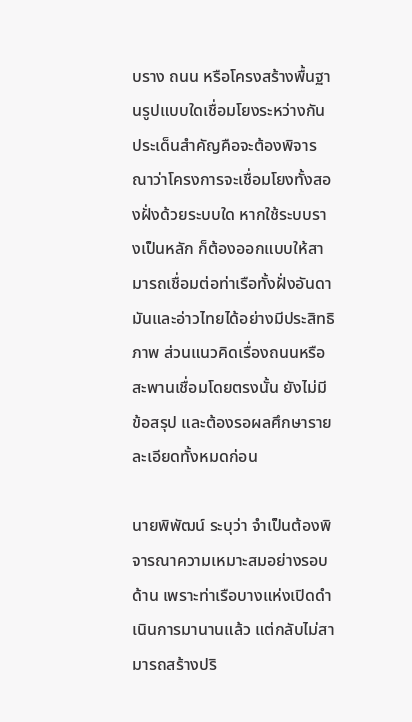บราง ถนน หรือโครงสร้างพื้นฐานรูปแบบใดเชื่อมโยงระหว่างกัน ประเด็นสำคัญคือจะต้องพิจารณาว่าโครงการจะเชื่อมโยงทั้งสองฝั่งด้วยระบบใด หากใช้ระบบรางเป็นหลัก ก็ต้องออกแบบให้สามารถเชื่อมต่อท่าเรือทั้งฝั่งอันดามันและอ่าวไทยได้อย่างมีประสิทธิภาพ ส่วนแนวคิดเรื่องถนนหรือสะพานเชื่อมโดยตรงนั้น ยังไม่มีข้อสรุป และต้องรอผลศึกษารายละเอียดทั้งหมดก่อน

นายพิพัฒน์ ระบุว่า จำเป็นต้องพิจารณาความเหมาะสมอย่างรอบด้าน เพราะท่าเรือบางแห่งเปิดดำเนินการมานานแล้ว แต่กลับไม่สามารถสร้างปริ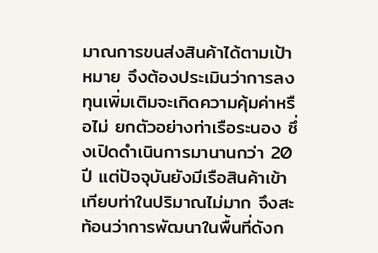มาณการขนส่งสินค้าได้ตามเป้าหมาย จึงต้องประเมินว่าการลงทุนเพิ่มเติมจะเกิดความคุ้มค่าหรือไม่ ยกตัวอย่างท่าเรือระนอง ซึ่งเปิดดำเนินการมานานกว่า 20 ปี แต่ปัจจุบันยังมีเรือสินค้าเข้าเทียบท่าในปริมาณไม่มาก จึงสะท้อนว่าการพัฒนาในพื้นที่ดังก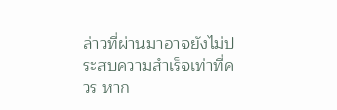ล่าวที่ผ่านมาอาจยังไม่ประสบความสำเร็จเท่าที่ควร หาก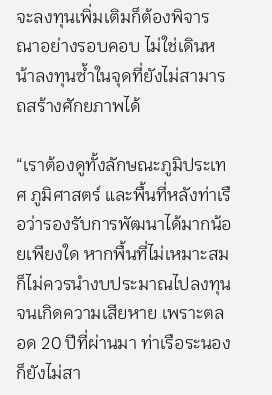จะลงทุนเพิ่มเติมก็ต้องพิจารณาอย่างรอบคอบ ไม่ใช่เดินหน้าลงทุนซ้ำในจุดที่ยังไม่สามารถสร้างศักยภาพได้

“เราต้องดูทั้งลักษณะภูมิประเทศ ภูมิศาสตร์ และพื้นที่หลังท่าเรือว่ารองรับการพัฒนาได้มากน้อยเพียงใด หากพื้นที่ไม่เหมาะสม ก็ไม่ควรนำงบประมาณไปลงทุนจนเกิดความเสียหาย เพราะตลอด 20 ปีที่ผ่านมา ท่าเรือระนองก็ยังไม่สา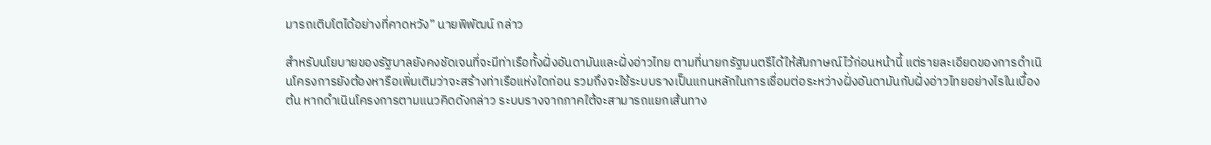มารถเติบโตได้อย่างที่คาดหวัง” นายพิพัฒน์ กล่าว

สำหรับนโยบายของรัฐบาลยังคงชัดเจนที่จะมีท่าเรือทั้งฝั่งอันดามันและฝั่งอ่าวไทย ตามที่นายกรัฐมนตรีได้ให้สัมภาษณ์ไว้ก่อนหน้านี้ แต่รายละเอียดของการดำเนินโครงการยังต้องหารือเพิ่มเติมว่าจะสร้างท่าเรือแห่งใดก่อน รวมถึงจะใช้ระบบรางเป็นแกนหลักในการเชื่อมต่อระหว่างฝั่งอันดามันกับฝั่งอ่าวไทยอย่างไรในเบื้องต้น หากดำเนินโครงการตามแนวคิดดังกล่าว ระบบรางจากภาคใต้จะสามารถแยกเส้นทาง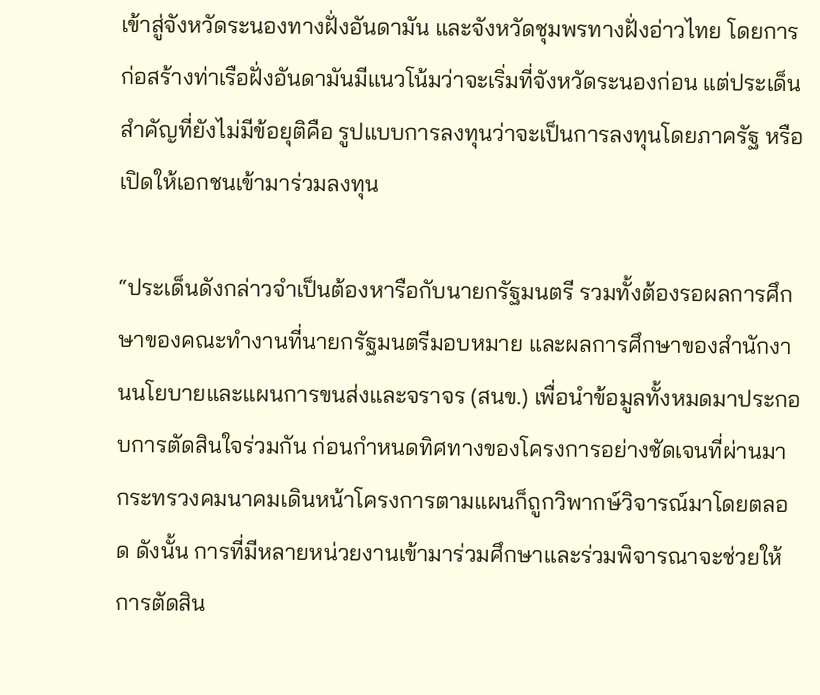เข้าสู่จังหวัดระนองทางฝั่งอันดามัน และจังหวัดชุมพรทางฝั่งอ่าวไทย โดยการก่อสร้างท่าเรือฝั่งอันดามันมีแนวโน้มว่าจะเริ่มที่จังหวัดระนองก่อน แต่ประเด็นสำคัญที่ยังไม่มีข้อยุติคือ รูปแบบการลงทุนว่าจะเป็นการลงทุนโดยภาครัฐ หรือเปิดให้เอกชนเข้ามาร่วมลงทุน

“ประเด็นดังกล่าวจำเป็นต้องหารือกับนายกรัฐมนตรี รวมทั้งต้องรอผลการศึกษาของคณะทำงานที่นายกรัฐมนตรีมอบหมาย และผลการศึกษาของสำนักงานนโยบายและแผนการขนส่งและจราจร (สนข.) เพื่อนำข้อมูลทั้งหมดมาประกอบการตัดสินใจร่วมกัน ก่อนกำหนดทิศทางของโครงการอย่างชัดเจนที่ผ่านมา กระทรวงคมนาคมเดินหน้าโครงการตามแผนก็ถูกวิพากษ์วิจารณ์มาโดยตลอด ดังนั้น การที่มีหลายหน่วยงานเข้ามาร่วมศึกษาและร่วมพิจารณาจะช่วยให้การตัดสิน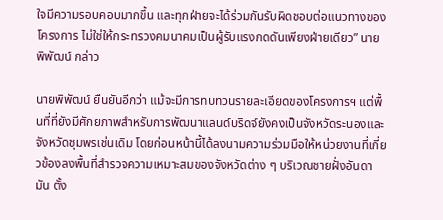ใจมีความรอบคอบมากขึ้น และทุกฝ่ายจะได้ร่วมกันรับผิดชอบต่อแนวทางของโครงการ ไม่ใช่ให้กระทรวงคมนาคมเป็นผู้รับแรงกดดันเพียงฝ่ายเดียว” นายพิพัฒน์ กล่าว

นายพิพัฒน์ ยืนยันอีกว่า แม้จะมีการทบทวนรายละเอียดของโครงการฯ แต่พื้นที่ที่ยังมีศักยภาพสำหรับการพัฒนาแลนด์บริดจ์ยังคงเป็นจังหวัดระนองและจังหวัดชุมพรเช่นเดิม โดยก่อนหน้านี้ได้ลงนามความร่วมมือให้หน่วยงานที่เกี่ยวข้องลงพื้นที่สำรวจความเหมาะสมของจังหวัดต่าง ๆ บริเวณชายฝั่งอันดามัน ตั้ง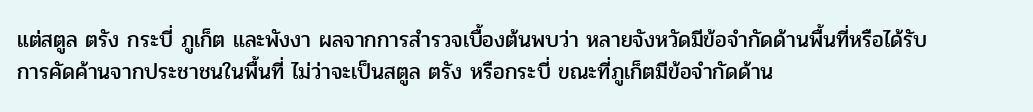แต่สตูล ตรัง กระบี่ ภูเก็ต และพังงา ผลจากการสำรวจเบื้องต้นพบว่า หลายจังหวัดมีข้อจำกัดด้านพื้นที่หรือได้รับการคัดค้านจากประชาชนในพื้นที่ ไม่ว่าจะเป็นสตูล ตรัง หรือกระบี่ ขณะที่ภูเก็ตมีข้อจำกัดด้าน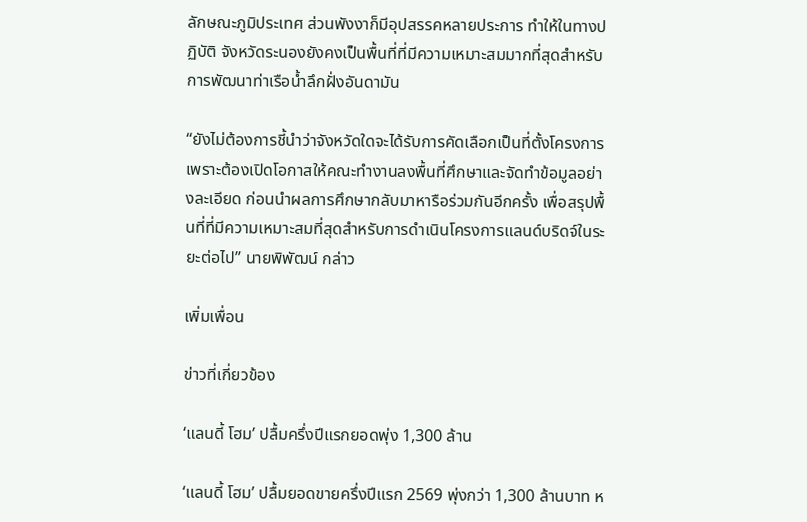ลักษณะภูมิประเทศ ส่วนพังงาก็มีอุปสรรคหลายประการ ทำให้ในทางปฏิบัติ จังหวัดระนองยังคงเป็นพื้นที่ที่มีความเหมาะสมมากที่สุดสำหรับการพัฒนาท่าเรือน้ำลึกฝั่งอันดามัน

“ยังไม่ต้องการชี้นำว่าจังหวัดใดจะได้รับการคัดเลือกเป็นที่ตั้งโครงการ เพราะต้องเปิดโอกาสให้คณะทำงานลงพื้นที่ศึกษาและจัดทำข้อมูลอย่างละเอียด ก่อนนำผลการศึกษากลับมาหารือร่วมกันอีกครั้ง เพื่อสรุปพื้นที่ที่มีความเหมาะสมที่สุดสำหรับการดำเนินโครงการแลนด์บริดจ์ในระยะต่อไป” นายพิพัฒน์ กล่าว

เพิ่มเพื่อน

ข่าวที่เกี่ยวข้อง

‘แลนดี้ โฮม’ ปลื้มครึ่งปีแรกยอดพุ่ง 1,300 ล้าน

‘แลนดี้ โฮม’ ปลื้มยอดขายครึ่งปีแรก 2569 พุ่งกว่า 1,300 ล้านบาท ห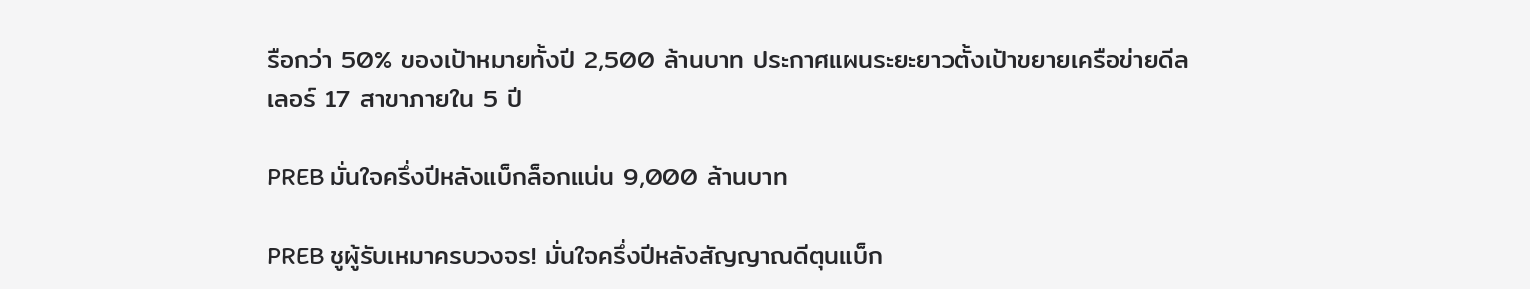รือกว่า 50% ของเป้าหมายทั้งปี 2,500 ล้านบาท ประกาศแผนระยะยาวตั้งเป้าขยายเครือข่ายดีลเลอร์ 17 สาขาภายใน 5 ปี

PREB มั่นใจครึ่งปีหลังแบ็กล็อกแน่น 9,000 ล้านบาท

PREB ชูผู้รับเหมาครบวงจร! มั่นใจครึ่งปีหลังสัญญาณดีตุนแบ็ก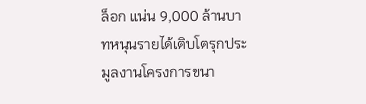ล็อก แน่น 9,000 ล้านบาทหนุนรายได้เติบโตรุกประมูลงานโครงการขนา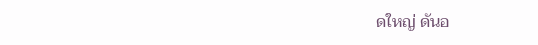ดใหญ่ ดันอ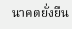นาคตยั่งยืน